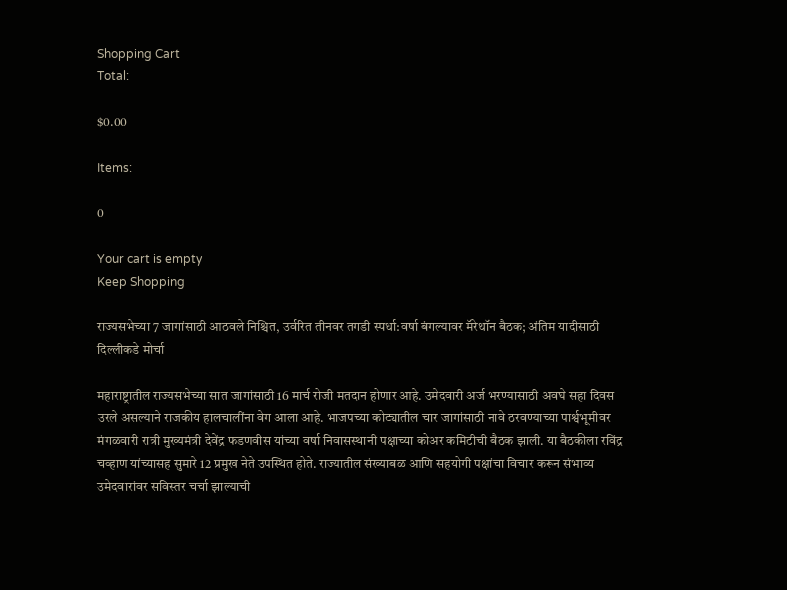Shopping Cart
Total:

$0.00

Items:

0

Your cart is empty
Keep Shopping

राज्यसभेच्या 7 जागांसाठी आठवले निश्चित, उर्वरित तीनवर तगडी स्पर्धा:वर्षा बंगल्यावर मॅरेथॉन बैठक; अंतिम यादीसाठी दिल्लीकडे मोर्चा

महाराष्ट्रातील राज्यसभेच्या सात जागांसाठी 16 मार्च रोजी मतदान होणार आहे. उमेदवारी अर्ज भरण्यासाठी अवघे सहा दिवस उरले असल्याने राजकीय हालचालींना वेग आला आहे. भाजपच्या कोट्यातील चार जागांसाठी नावे ठरवण्याच्या पार्श्वभूमीवर मंगळवारी रात्री मुख्यमंत्री देवेंद्र फडणवीस यांच्या वर्षा निवासस्थानी पक्षाच्या कोअर कमिटीची बैठक झाली. या बैठकीला रविंद्र चव्हाण यांच्यासह सुमारे 12 प्रमुख नेते उपस्थित होते. राज्यातील संख्याबळ आणि सहयोगी पक्षांचा विचार करून संभाव्य उमेदवारांवर सविस्तर चर्चा झाल्याची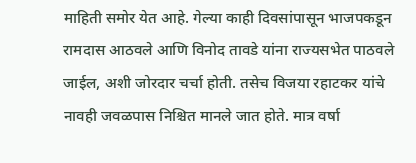माहिती समोर येत आहे. गेल्या काही दिवसांपासून भाजपकडून रामदास आठवले आणि विनोद तावडे यांना राज्यसभेत पाठवले जाईल, अशी जोरदार चर्चा होती. तसेच विजया रहाटकर यांचे नावही जवळपास निश्चित मानले जात होते. मात्र वर्षा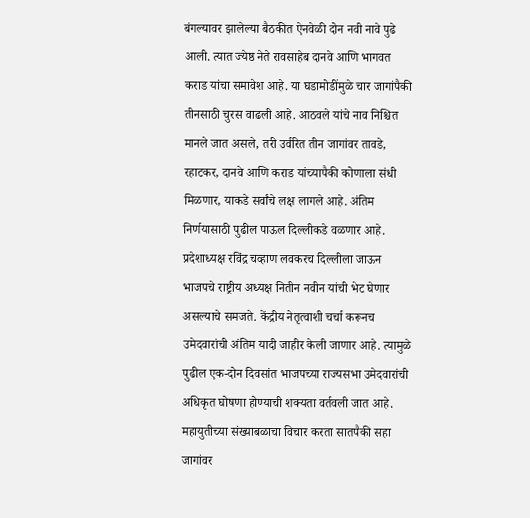बंगल्यावर झालेल्या बैठकीत ऐनवेळी दोन नवी नावे पुढे आली. त्यात ज्येष्ठ नेते रावसाहेब दानवे आणि भागवत कराड यांचा समावेश आहे. या घडामोडींमुळे चार जागांपैकी तीनसाठी चुरस वाढली आहे. आठवले यांचे नाव निश्चित मानले जात असले, तरी उर्वरित तीन जागांवर तावडे, रहाटकर, दानवे आणि कराड यांच्यापैकी कोणाला संधी मिळणार, याकडे सर्वांचे लक्ष लागले आहे. अंतिम निर्णयासाठी पुढील पाऊल दिल्लीकडे वळणार आहे. प्रदेशाध्यक्ष रविंद्र चव्हाण लवकरच दिल्लीला जाऊन भाजपचे राष्ट्रीय अध्यक्ष नितीन नवीन यांची भेट घेणार असल्याचे समजते. केंद्रीय नेतृत्वाशी चर्चा करूनच उमेदवारांची अंतिम यादी जाहीर केली जाणार आहे. त्यामुळे पुढील एक-दोन दिवसांत भाजपच्या राज्यसभा उमेदवारांची अधिकृत घोषणा होण्याची शक्यता वर्तवली जात आहे. महायुतीच्या संख्याबळाचा विचार करता सातपैकी सहा जागांवर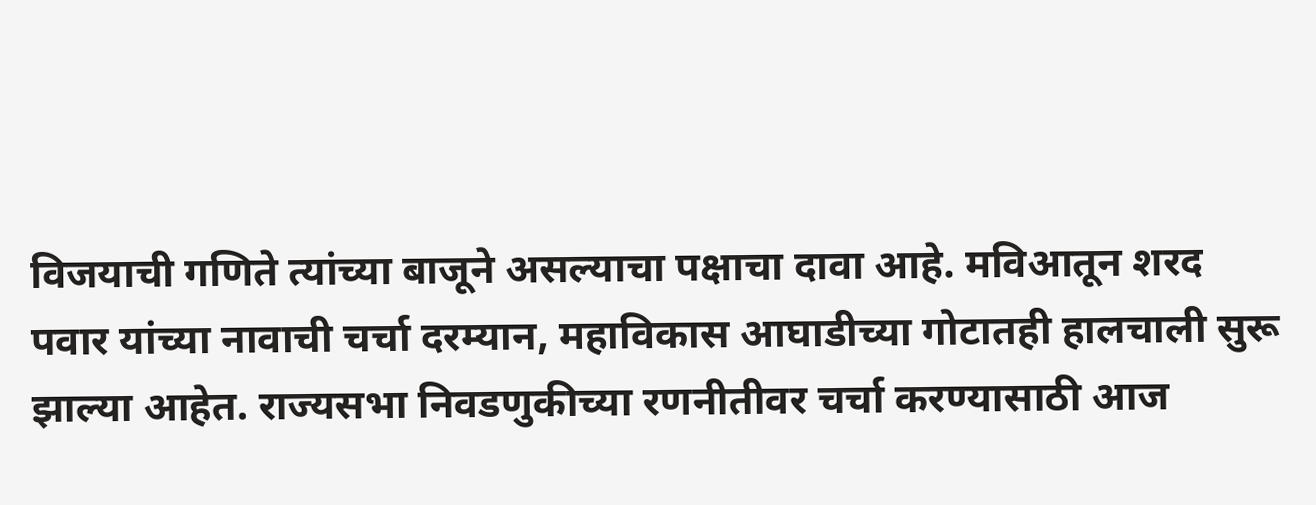विजयाची गणिते त्यांच्या बाजूने असल्याचा पक्षाचा दावा आहे. मविआतून शरद पवार यांच्या नावाची चर्चा दरम्यान, महाविकास आघाडीच्या गोटातही हालचाली सुरू झाल्या आहेत. राज्यसभा निवडणुकीच्या रणनीतीवर चर्चा करण्यासाठी आज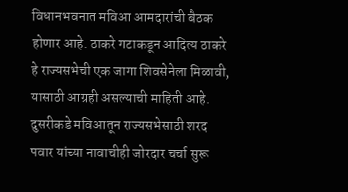विधानभवनात मविआ आमदारांची बैठक होणार आहे. ठाकरे गटाकडून आदित्य ठाकरे हे राज्यसभेची एक जागा शिवसेनेला मिळावी, यासाठी आग्रही असल्याची माहिती आहे. दुसरीकडे मविआतून राज्यसभेसाठी शरद पवार यांच्या नावाचीही जोरदार चर्चा सुरू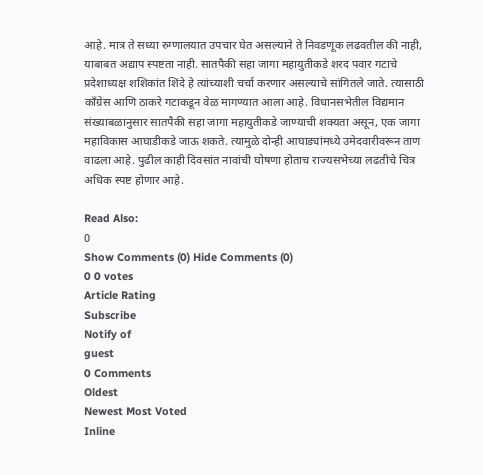आहे. मात्र ते सध्या रुग्णालयात उपचार घेत असल्याने ते निवडणूक लढवतील की नाही, याबाबत अद्याप स्पष्टता नाही. सातपैकी सहा जागा महायुतीकडे शरद पवार गटाचे प्रदेशाध्यक्ष शशिकांत शिंदे हे त्यांच्याशी चर्चा करणार असल्याचे सांगितले जाते. त्यासाठी काँग्रेस आणि ठाकरे गटाकडून वेळ मागण्यात आला आहे. विधानसभेतील विद्यमान संख्याबळानुसार सातपैकी सहा जागा महायुतीकडे जाण्याची शक्यता असून, एक जागा महाविकास आघाडीकडे जाऊ शकते. त्यामुळे दोन्ही आघाड्यांमध्ये उमेदवारीवरून ताण वाढला आहे. पुढील काही दिवसांत नावांची घोषणा होताच राज्यसभेच्या लढतीचे चित्र अधिक स्पष्ट होणार आहे.

Read Also:
0
Show Comments (0) Hide Comments (0)
0 0 votes
Article Rating
Subscribe
Notify of
guest
0 Comments
Oldest
Newest Most Voted
Inline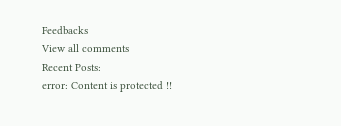Feedbacks
View all comments
Recent Posts:
error: Content is protected !!